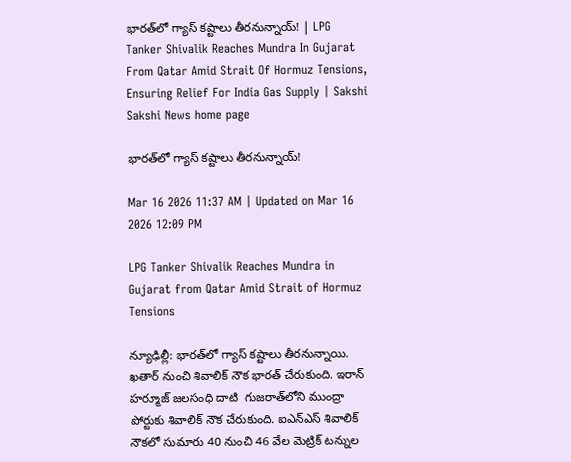భారత్‌లో గ్యాస్‌ కష్టాలు తీరనున్నాయ్‌! | LPG Tanker Shivalik Reaches Mundra In Gujarat From Qatar Amid Strait Of Hormuz Tensions, Ensuring Relief For India Gas Supply | Sakshi
Sakshi News home page

భారత్‌లో గ్యాస్‌ కష్టాలు తీరనున్నాయ్‌!

Mar 16 2026 11:37 AM | Updated on Mar 16 2026 12:09 PM

LPG Tanker Shivalik Reaches Mundra in Gujarat from Qatar Amid Strait of Hormuz Tensions

న్యూఢిల్లీ: భారత్‌లో గ్యాస్‌ కష్టాలు తీరనున్నాయి. ఖతార్‌ నుంచి శివాలిక్‌ నౌక భారత్‌ చేరుకుంది. ఇరాన్‌ హర్మూజ్‌ జలసంధి దాటి  గుజరాత్‌లోని ముంద్రా పోర్టుకు శివాలిక్‌ నౌక చేరుకుంది. ఐఎన్‌ఎస్‌ శివాలిక్‌ నౌకలో సుమారు 40 నుంచి 46 వేల మెట్రిక్‌ టన్నుల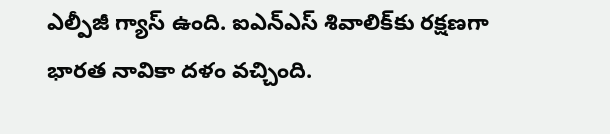ఎల్పీజీ గ్యాస్‌ ఉంది. ఐఎన్‌ఎస్‌ శివాలిక్‌కు రక్షణగా భారత నావికా దళం వచ్చింది.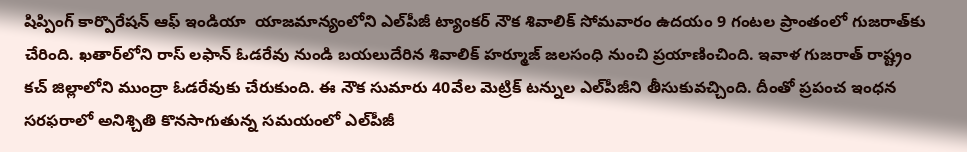షిప్పింగ్ కార్పొరేషన్ ఆఫ్ ఇండియా  యాజమాన్యంలోని ఎల్‌పీజీ ట్యాంకర్ నౌక శివాలిక్ సోమవారం ఉదయం 9 గంటల ప్రాంతంలో గుజరాత్‌కు చేరింది. ఖతార్‌లోని రాస్ లఫాన్ ఓడరేవు నుండి బయలుదేరిన శివాలిక్‌ హర్మూజ్‌ జలసంధి నుంచి ప్రయాణించింది. ఇవాళ గుజరాత్‌ రాష్ట్రం కచ్ జిల్లాలోని ముంద్రా ఓడరేవుకు చేరుకుంది. ఈ నౌక సుమారు 40వేల మెట్రిక్ టన్నుల ఎల్‌పీజీని తీసుకువచ్చింది. దీంతో ప్రపంచ ఇంధన సరఫరాలో అనిశ్చితి కొనసాగుతున్న సమయంలో ఎల్‌పీజీ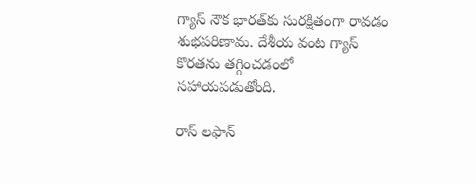గ్యాస్‌ నౌక భారత్‌కు సురక్షితంగా రావడం శుభపరిణామ. దేశీయ వంట గ్యాస్‌ కొరతను తగ్గించడంలో సహాయపడుతోంది.

రాస్ లఫాన్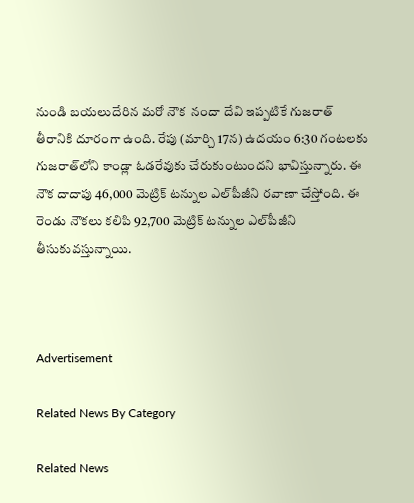నుండి బయలుదేరిన మరో నౌక  నందా దేవి ఇప్పటికే గుజరాత్ తీరానికి దూరంగా ఉంది. రేపు (మార్చి 17న) ఉదయం 6:30 గంటలకు గుజరాత్‌లోని కాండ్లా ఓడరేవుకు చేరుకుంటుందని భావిస్తున్నారు. ఈ నౌక దాదాపు 46,000 మెట్రిక్ టన్నుల ఎల్‌పీజీని రవాణా చేస్తోంది. ఈ రెండు నౌకలు కలిపి 92,700 మెట్రిక్ టన్నుల ఎల్‌పీజీని తీసుకువస్తున్నాయి.



Advertisement

Related News By Category

Related News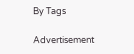By Tags

Advertisement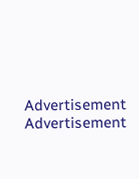Advertisement
Advertisement